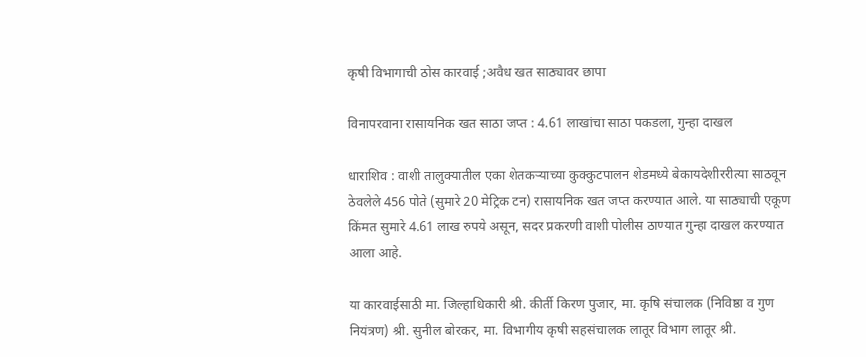कृषी विभागाची ठोस कारवाई ;अवैध खत साठ्यावर छापा

विनापरवाना रासायनिक खत साठा जप्त : 4.61 लाखांचा साठा पकडला, गुन्हा दाखल

धाराशिव : वाशी तालुक्यातील एका शेतकऱ्याच्या कुक्कुटपालन शेडमध्ये बेकायदेशीररीत्या साठवून ठेवलेले 456 पोते (सुमारे 20 मेट्रिक टन) रासायनिक खत जप्त करण्यात आले. या साठ्याची एकूण किंमत सुमारे 4.61 लाख रुपये असून, सदर प्रकरणी वाशी पोलीस ठाण्यात गुन्हा दाखल करण्यात आला आहे.

या कारवाईसाठी मा. जिल्हाधिकारी श्री. कीर्ती किरण पुजार, मा. कृषि संचालक (निविष्ठा व गुण नियंत्रण) श्री. सुनील बोरकर, मा. विभागीय कृषी सहसंचालक लातूर विभाग लातूर श्री.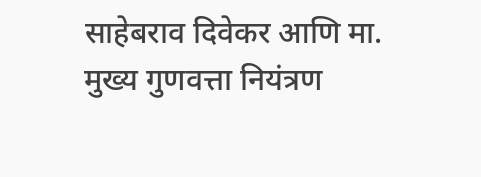साहेबराव दिवेकर आणि मा. मुख्य गुणवत्ता नियंत्रण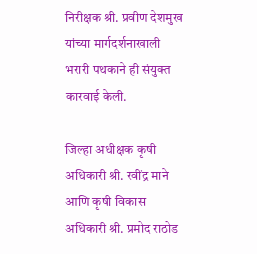निरीक्षक श्री. प्रवीण देशमुख यांच्या मार्गदर्शनाखाली भरारी पथकाने ही संयुक्त कारवाई केली.

जिल्हा अधीक्षक कृषी अधिकारी श्री. रवींद्र माने आणि कृषी विकास अधिकारी श्री. प्रमोद राठोड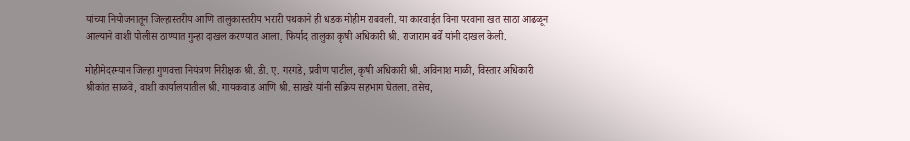यांच्या नियोजनातून जिल्हास्तरीय आणि तालुकास्तरीय भरारी पथकाने ही धडक मोहीम राबवली. या कारवाईत विना परवाना खत साठा आढळून आल्याने वाशी पोलीस ठाण्यात गुन्हा दाखल करण्यात आला. फिर्याद तालुका कृषी अधिकारी श्री. राजाराम बर्वे यांनी दाखल केली.

मोहीमेदरम्यान जिल्हा गुणवत्ता नियंत्रण निरीक्षक श्री. डी. ए. गरगडे, प्रवीण पाटील, कृषी अधिकारी श्री. अविनाश माळी, विस्तार अधिकारी श्रीकांत साळवे, वाशी कार्यालयातील श्री. गायकवाड आणि श्री. साखरे यांनी सक्रिय सहभाग घेतला. तसेच,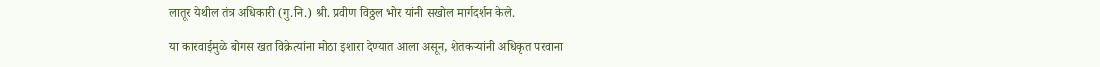लातूर येथील तंत्र अधिकारी (गु.नि.) श्री. प्रवीण विठ्ठल भोर यांनी सखोल मार्गदर्शन केले.

या कारवाईमुळे बोगस खत विक्रेत्यांना मोठा इशारा देण्यात आला असून, शेतकऱ्यांनी अधिकृत परवाना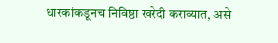धारकांकडूनच निविष्ठा खरेदी कराव्यात, असे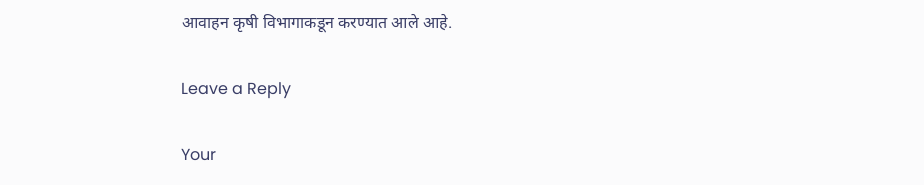आवाहन कृषी विभागाकडून करण्यात आले आहे.

Leave a Reply

Your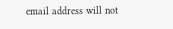email address will not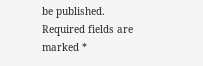be published. Required fields are marked *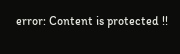error: Content is protected !!